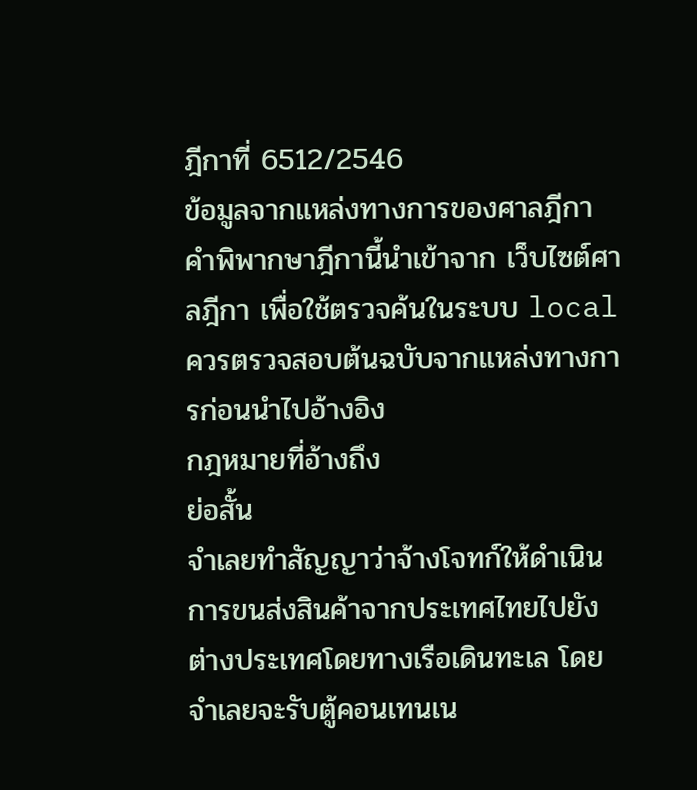ฎีกาที่ 6512/2546
ข้อมูลจากแหล่งทางการของศาลฎีกา
คำพิพากษาฎีกานี้นำเข้าจาก เว็บไซต์ศาลฎีกา เพื่อใช้ตรวจค้นในระบบ local ควรตรวจสอบต้นฉบับจากแหล่งทางการก่อนนำไปอ้างอิง
กฎหมายที่อ้างถึง
ย่อสั้น
จำเลยทำสัญญาว่าจ้างโจทก์ให้ดำเนินการขนส่งสินค้าจากประเทศไทยไปยังต่างประเทศโดยทางเรือเดินทะเล โดยจำเลยจะรับตู้คอนเทนเน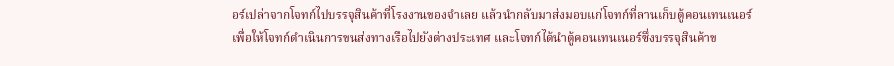อร์เปล่าจากโจทก์ไปบรรจุสินค้าที่โรงงานของจำเลย แล้วนำกลับมาส่งมอบแก่โจทก์ที่ลานเก็บตู้คอนเทนเนอร์เพื่อให้โจทก์ดำเนินการขนส่งทางเรือไปยังต่างประเทศ และโจทก์ได้นำตู้คอนเทนเนอร์ซึ่งบรรจุสินค้าข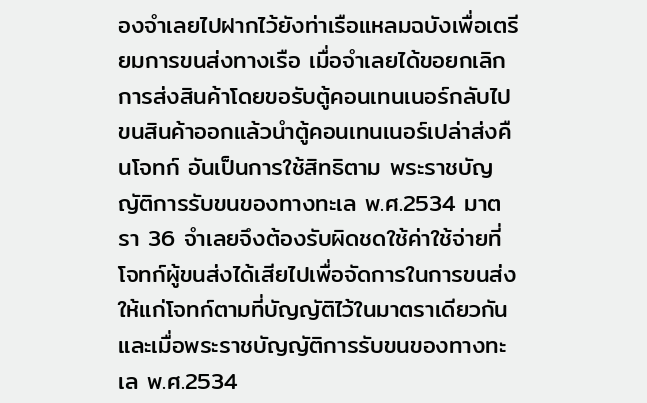องจำเลยไปฝากไว้ยังท่าเรือแหลมฉบังเพื่อเตรียมการขนส่งทางเรือ เมื่อจำเลยได้ขอยกเลิกการส่งสินค้าโดยขอรับตู้คอนเทนเนอร์กลับไปขนสินค้าออกแล้วนำตู้คอนเทนเนอร์เปล่าส่งคืนโจทก์ อันเป็นการใช้สิทธิตาม พระราชบัญญัติการรับขนของทางทะเล พ.ศ.2534 มาตรา 36 จำเลยจึงต้องรับผิดชดใช้ค่าใช้จ่ายที่โจทก์ผู้ขนส่งได้เสียไปเพื่อจัดการในการขนส่งให้แก่โจทก์ตามที่บัญญัติไว้ในมาตราเดียวกัน และเมื่อพระราชบัญญัติการรับขนของทางทะเล พ.ศ.2534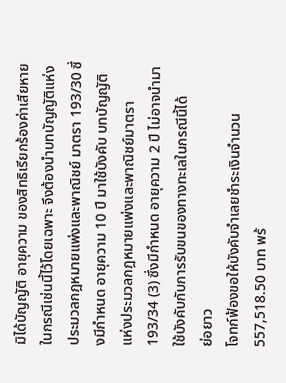มิได้บัญญัติ อายุความ ของสิทธิเรียกร้องค่าเสียหายในกรณีเช่นนี้ไว้โดยเฉพาะ จึงต้องนำบทบัญญัติแห่งประมวลกฎหมายแพ่งและพาณิชย์ มาตรา 193/30 ซึ่งมีกำหนด อายุความ 10 ปี มาใช้บังคับ บทบัญญัติแห่งประมวลกฎหมายแพ่งและพาณิชย์มาตรา 193/34 (3) ซึ่งมีกำหนด อายุความ 2 ปี ไม่อาจนำมาใช้บังคับกับการรับขนของทางทะเลในกรณีนี้ได้
ย่อยาว
โจทก์ฟ้องขอให้บังคับจำเลยชำระเงินจำนวน 557,518.50 บาท พร้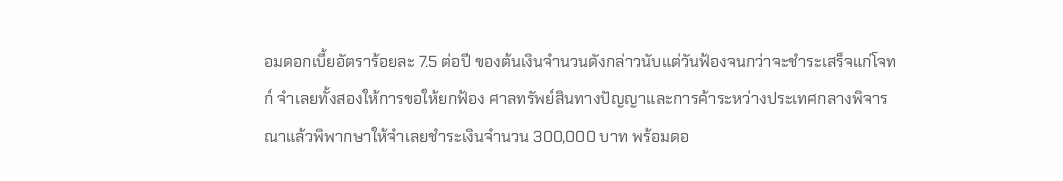อมดอกเบี้ยอัตราร้อยละ 7.5 ต่อปี ของต้นเงินจำนวนดังกล่าวนับแต่วันฟ้องจนกว่าจะชำระเสร็จแก่โจทก์ จำเลยทั้งสองให้การขอให้ยกฟ้อง ศาลทรัพย์สินทางปัญญาและการค้าระหว่างประเทศกลางพิจารณาแล้วพิพากษาให้จำเลยชำระเงินจำนวน 300,000 บาท พร้อมดอ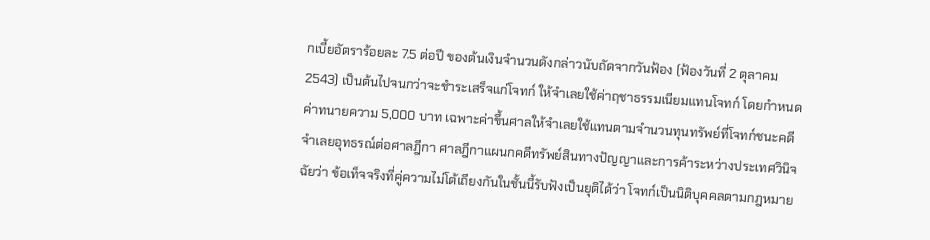กเบี้ยอัตราร้อยละ 7.5 ต่อปี ของต้นเงินจำนวนดังกล่าวนับถัดจากวันฟ้อง (ฟ้องวันที่ 2 ตุลาคม 2543) เป็นต้นไปจนกว่าจะชำระเสร็จแก่โจทก์ ให้จำเลยใช้ค่าฤชาธรรมเนียมแทนโจทก์ โดยกำหนดค่าทนายความ 5,000 บาท เฉพาะค่าขึ้นศาลให้จำเลยใช้แทนตามจำนวนทุนทรัพย์ที่โจทก์ชนะคดี จำเลยอุทธรณ์ต่อศาลฎีกา ศาลฎีกาแผนกคดีทรัพย์สินทางปัญญาและการค้าระหว่างประเทศวินิจฉัยว่า ข้อเท็จจริงที่คู่ความไม่โต้เถียงกันในชั้นนี้รับฟังเป็นยุติได้ว่า โจทก์เป็นนิติบุคคลตามกฎหมาย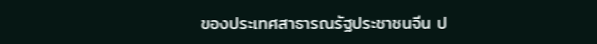ของประเทศสาธารณรัฐประชาชนจีน ป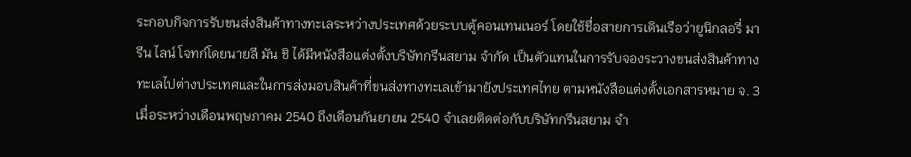ระกอบกิจการรับขนส่งสินค้าทางทะเลระหว่างประเทศด้วยระบบตู้คอนเทนเนอร์ โดยใช้ชื่อสายการเดินเรือว่ายูนิกลอรี่ มารีน ไลน์ โจทก์โดยนายลี มัน ชิ ได้มีหนังสือแต่งตั้งบริษัทกรีนสยาม จำกัด เป็นตัวแทนในการรับจองระวางขนส่งสินค้าทางทะเลไปต่างประเทศและในการส่งมอบสินค้าที่ขนส่งทางทะเลเข้ามายังประเทศไทย ตามหนังสือแต่งตั้งเอกสารหมาย จ. 3 เมื่อระหว่างเดือนพฤษภาคม 2540 ถึงเดือนกันยายน 2540 จำเลยติดต่อกับบริษัทกรีนสยาม จำ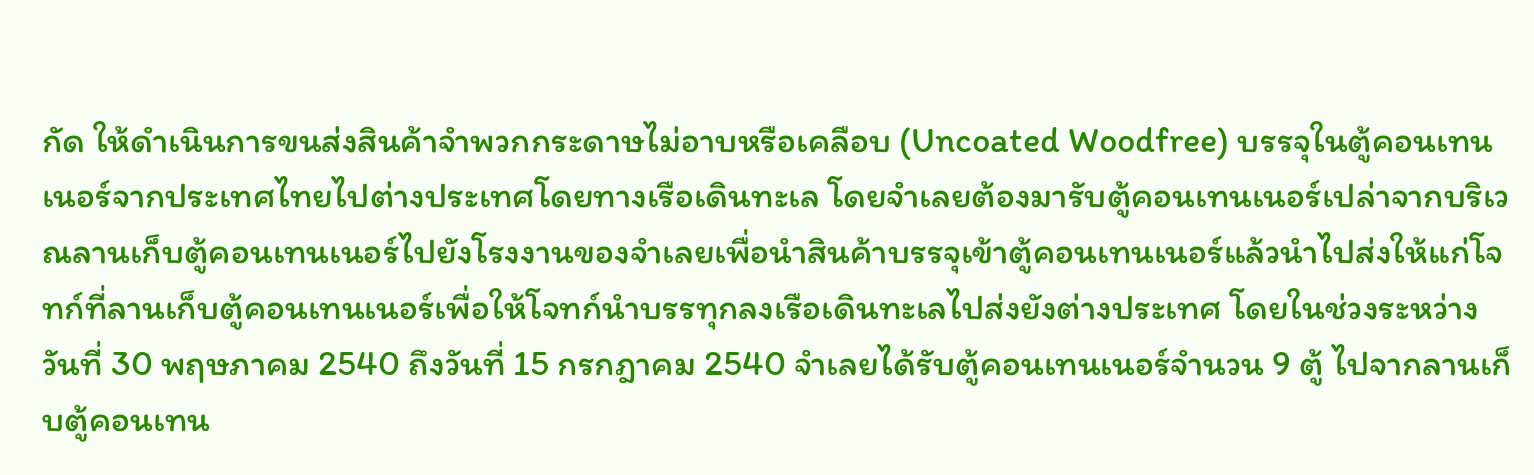กัด ให้ดำเนินการขนส่งสินค้าจำพวกกระดาษไม่อาบหรือเคลือบ (Uncoated Woodfree) บรรจุในตู้คอนเทนเนอร์จากประเทศไทยไปต่างประเทศโดยทางเรือเดินทะเล โดยจำเลยต้องมารับตู้คอนเทนเนอร์เปล่าจากบริเวณลานเก็บตู้คอนเทนเนอร์ไปยังโรงงานของจำเลยเพื่อนำสินค้าบรรจุเข้าตู้คอนเทนเนอร์แล้วนำไปส่งให้แก่โจทก์ที่ลานเก็บตู้คอนเทนเนอร์เพื่อให้โจทก์นำบรรทุกลงเรือเดินทะเลไปส่งยังต่างประเทศ โดยในช่วงระหว่างวันที่ 30 พฤษภาคม 2540 ถึงวันที่ 15 กรกฎาคม 2540 จำเลยได้รับตู้คอนเทนเนอร์จำนวน 9 ตู้ ไปจากลานเก็บตู้คอนเทน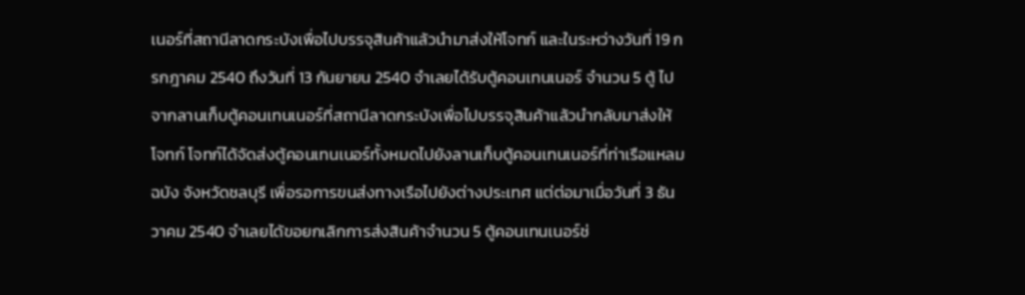เนอร์ที่สถานีลาดกระบังเพื่อไปบรรจุสินค้าแล้วนำมาส่งให้โจทก์ และในระหว่างวันที่ 19 กรกฎาคม 2540 ถึงวันที่ 13 กันยายน 2540 จำเลยได้รับตู้คอนเทนเนอร์ จำนวน 5 ตู้ ไปจากลานเก็บตู้คอนเทนเนอร์ที่สถานีลาดกระบังเพื่อไปบรรจุสินค้าแล้วนำกลับมาส่งให้โจทก์ โจทก์ได้จัดส่งตู้คอนเทนเนอร์ทั้งหมดไปยังลานเก็บตู้คอนเทนเนอร์ที่ท่าเรือแหลมฉบัง จังหวัดชลบุรี เพื่อรอการขนส่งทางเรือไปยังต่างประเทศ แต่ต่อมาเมื่อวันที่ 3 ธันวาคม 2540 จำเลยได้ขอยกเลิกการส่งสินค้าจำนวน 5 ตู้คอนเทนเนอร์ช่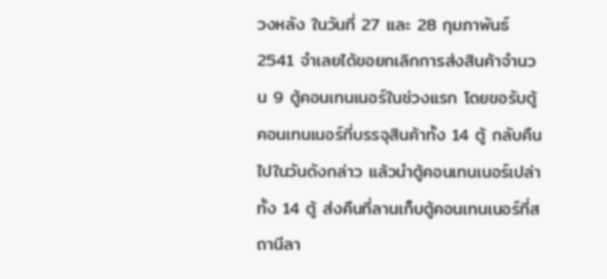วงหลัง ในวันที่ 27 และ 28 กุมภาพันธ์ 2541 จำเลยได้ขอยกเลิกการส่งสินค้าจำนวน 9 ตู้คอนเทนเนอร์ในช่วงแรก โดยขอรับตู้คอนเทนเนอร์ที่บรรจุสินค้าทั้ง 14 ตู้ กลับคืนไปในวันดังกล่าว แล้วนำตู้คอนเทนเนอร์เปล่าทั้ง 14 ตู้ ส่งคืนที่ลานเก็บตู้คอนเทนเนอร์ที่สถานีลา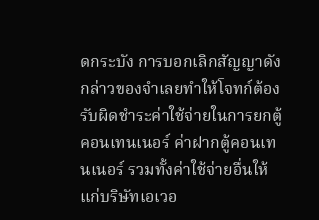ดกระบัง การบอกเลิกสัญญาดังกล่าวของจำเลยทำให้โจทก์ต้องรับผิดชำระค่าใช้จ่ายในการยกตู้คอนเทนเนอร์ ค่าฝากตู้คอนเทนเนอร์ รวมทั้งค่าใช้จ่ายอื่นให้แก่บริษัทเอเวอ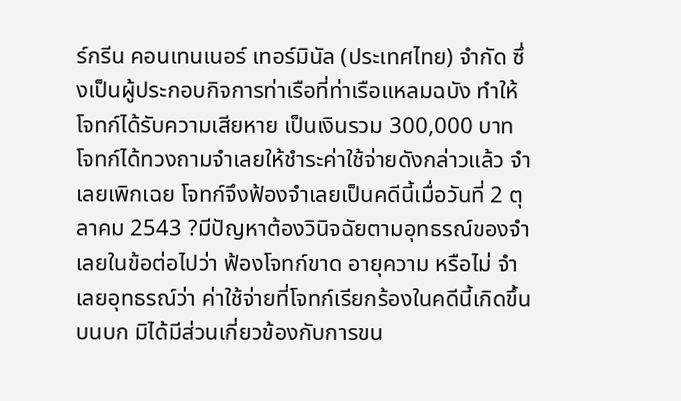ร์กรีน คอนเทนเนอร์ เทอร์มินัล (ประเทศไทย) จำกัด ซึ่งเป็นผู้ประกอบกิจการท่าเรือที่ท่าเรือแหลมฉบัง ทำให้โจทก์ได้รับความเสียหาย เป็นเงินรวม 300,000 บาท โจทก์ได้ทวงถามจำเลยให้ชำระค่าใช้จ่ายดังกล่าวแล้ว จำเลยเพิกเฉย โจทก์จึงฟ้องจำเลยเป็นคดีนี้เมื่อวันที่ 2 ตุลาคม 2543 ?มีปัญหาต้องวินิจฉัยตามอุทธรณ์ของจำเลยในข้อต่อไปว่า ฟ้องโจทก์ขาด อายุความ หรือไม่ จำเลยอุทธรณ์ว่า ค่าใช้จ่ายที่โจทก์เรียกร้องในคดีนี้เกิดขึ้นบนบก มิได้มีส่วนเกี่ยวข้องกับการขน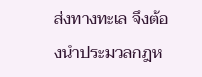ส่งทางทะเล จึงต้องนำประมวลกฎห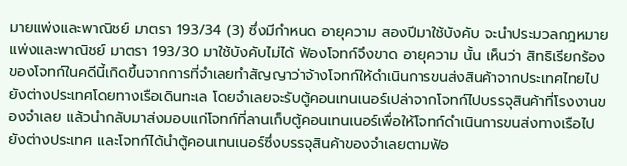มายแพ่งและพาณิชย์ มาตรา 193/34 (3) ซึ่งมีกำหนด อายุความ สองปีมาใช้บังคับ จะนำประมวลกฎหมายแพ่งและพาณิชย์ มาตรา 193/30 มาใช้บังคับไม่ได้ ฟ้องโจทก์จึงขาด อายุความ นั้น เห็นว่า สิทธิเรียกร้องของโจทก์ในคดีนี้เกิดขึ้นจากการที่จำเลยทำสัญญาว่าจ้างโจทก์ให้ดำเนินการขนส่งสินค้าจากประเทศไทยไปยังต่างประเทศโดยทางเรือเดินทะเล โดยจำเลยจะรับตู้คอนเทนเนอร์เปล่าจากโจทก์ไปบรรจุสินค้าที่โรงงานของจำเลย แล้วนำกลับมาส่งมอบแก่โจทก์ที่ลานเก็บตู้คอนเทนเนอร์เพื่อให้โจทก์ดำเนินการขนส่งทางเรือไปยังต่างประเทศ และโจทก์ได้นำตู้คอนเทนเนอร์ซึ่งบรรจุสินค้าของจำเลยตามฟ้อ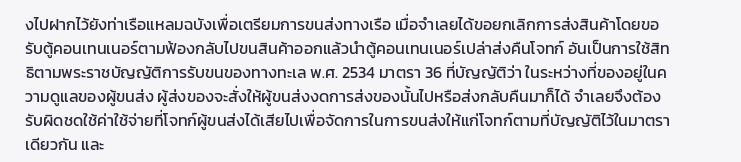งไปฝากไว้ยังท่าเรือแหลมฉบังเพื่อเตรียมการขนส่งทางเรือ เมื่อจำเลยได้ขอยกเลิกการส่งสินค้าโดยขอรับตู้คอนเทนเนอร์ตามฟ้องกลับไปขนสินค้าออกแล้วนำตู้คอนเทนเนอร์เปล่าส่งคืนโจทก์ อันเป็นการใช้สิทธิตามพระราชบัญญัติการรับขนของทางทะเล พ.ศ. 2534 มาตรา 36 ที่บัญญัติว่า ในระหว่างที่ของอยู่ในความดูแลของผู้ขนส่ง ผู้ส่งของจะสั่งให้ผู้ขนส่งงดการส่งของนั้นไปหรือส่งกลับคืนมาก็ได้ จำเลยจึงต้องรับผิดชดใช้ค่าใช้จ่ายที่โจทก์ผู้ขนส่งได้เสียไปเพื่อจัดการในการขนส่งให้แก่โจทก์ตามที่บัญญัติไว้ในมาตราเดียวกัน และ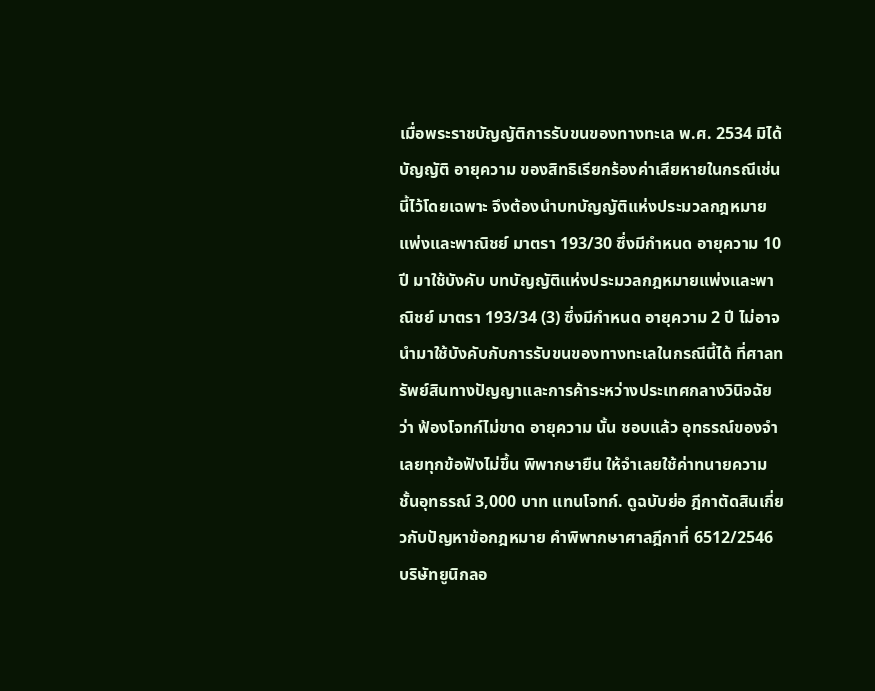เมื่อพระราชบัญญัติการรับขนของทางทะเล พ.ศ. 2534 มิได้บัญญัติ อายุความ ของสิทธิเรียกร้องค่าเสียหายในกรณีเช่นนี้ไว้โดยเฉพาะ จึงต้องนำบทบัญญัติแห่งประมวลกฎหมายแพ่งและพาณิชย์ มาตรา 193/30 ซึ่งมีกำหนด อายุความ 10 ปี มาใช้บังคับ บทบัญญัติแห่งประมวลกฎหมายแพ่งและพาณิชย์ มาตรา 193/34 (3) ซึ่งมีกำหนด อายุความ 2 ปี ไม่อาจนำมาใช้บังคับกับการรับขนของทางทะเลในกรณีนี้ได้ ที่ศาลทรัพย์สินทางปัญญาและการค้าระหว่างประเทศกลางวินิจฉัยว่า ฟ้องโจทก์ไม่ขาด อายุความ นั้น ชอบแล้ว อุทธรณ์ของจำเลยทุกข้อฟังไม่ขึ้น พิพากษายืน ให้จำเลยใช้ค่าทนายความชั้นอุทธรณ์ 3,000 บาท แทนโจทก์. ดูฉบับย่อ ฎีกาตัดสินเกี่ยวกับปัญหาข้อกฎหมาย คำพิพากษาศาลฎีกาที่ 6512/2546 บริษัทยูนิกลอ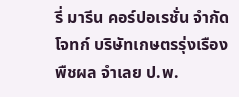รี่ มารีน คอร์ปอเรชั่น จำกัด โจทก์ บริษัทเกษตรรุ่งเรืองพืชผล จำเลย ป.พ.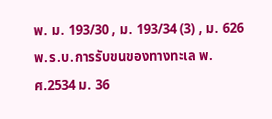พ. ม. 193/30 , ม. 193/34 (3) , ม. 626 พ.ร.บ.การรับขนของทางทะเล พ.ศ.2534 ม. 36